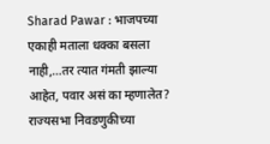Sharad Pawar : भाजपच्या एकाही मताला धक्का बसला नाही,…तर त्यात गंमती झाल्या आहेत, पवार असं का म्हणालेत?
राज्यसभा निवडणुकीच्या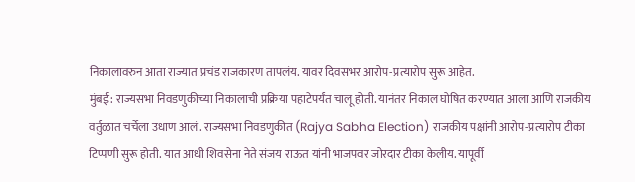निकालावरुन आता राज्यात प्रचंड राजकारण तापलंय. यावर दिवसभर आरोप-प्रत्यारोप सुरू आहेत.
मुंबई: राज्यसभा निवडणुकीच्या निकालाची प्रक्रिया पहाटेपर्यंत चालू होती. यानंतर निकाल घोषित करण्यात आला आणि राजकीय वर्तुळात चर्चेला उधाण आलं. राज्यसभा निवडणुकीत (Rajya Sabha Election) राजकीय पक्षांनी आरोप-प्रत्यारोप टीका टिप्पणी सुरू होती. यात आधी शिवसेना नेते संजय राऊत यांनी भाजपवर जोरदार टीका केलीय. यापूर्वी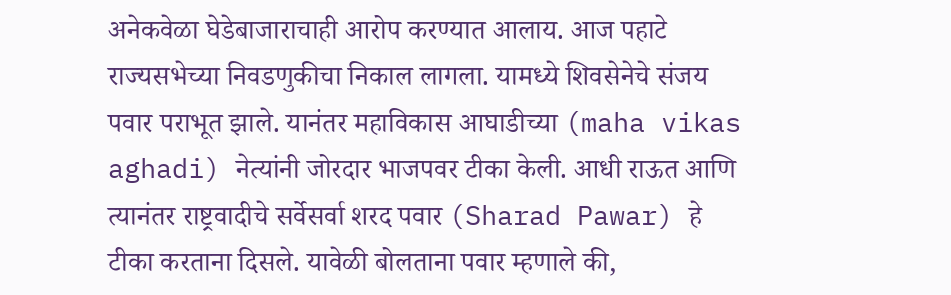अनेकवेळा घेडेबाजाराचाही आरोप करण्यात आलाय. आज पहाटे राज्यसभेच्या निवडणुकीचा निकाल लागला. यामध्ये शिवसेनेचे संजय पवार पराभूत झाले. यानंतर महाविकास आघाडीच्या (maha vikas aghadi) नेत्यांनी जोरदार भाजपवर टीका केली. आधी राऊत आणि त्यानंतर राष्ट्रवादीचे सर्वेसर्वा शरद पवार (Sharad Pawar) हे टीका करताना दिसले. यावेळी बोलताना पवार म्हणाले की,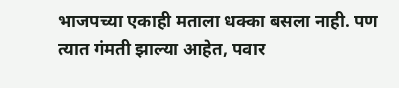भाजपच्या एकाही मताला धक्का बसला नाही. पण त्यात गंमती झाल्या आहेत, पवार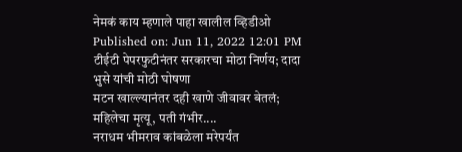नेमकं काय म्हणाले पाहा खालील व्हिडीओ
Published on: Jun 11, 2022 12:01 PM
टीईटी पेपरफुटीनंतर सरकारचा मोठा निर्णय; दादा भुसे यांची मोठी घोषणा
मटन खाल्ल्यानंतर दही खाणे जीवावर बेतलं; महिलेचा मृत्यू, पती गंभीर....
नराधम भीमराव कांबळेला मरेपर्यंत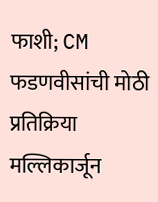फाशी; CM फडणवीसांची मोठी प्रतिक्रिया
मल्लिकार्जून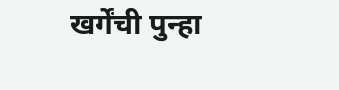खर्गेंची पुन्हा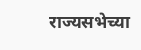राज्यसभेच्या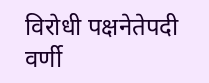विरोधी पक्षनेतेपदी वर्णी